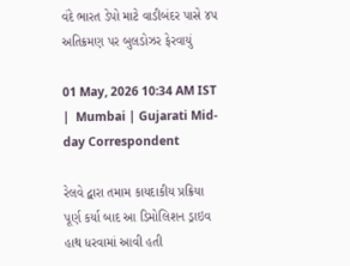વંદે ભારત ડેપો માટે વાડીબંદર પાસે ૪૫ અતિક્રમણ પર બુલડોઝર ફેરવાયું

01 May, 2026 10:34 AM IST  |  Mumbai | Gujarati Mid-day Correspondent

રેલવે દ્વારા તમામ કાયદાકીય પ્રક્રિયા પૂર્ણ કર્યા બાદ આ ડિમોલિશન ડ્રાઇવ હાથ ધરવામાં આવી હતી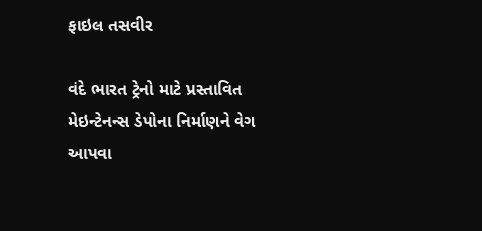ફાઇલ તસવીર

વંદે ભારત ટ્રેનો માટે પ્રસ્તાવિત મેઇન્ટેનન્સ ડેપોના નિર્માણને વેગ આપવા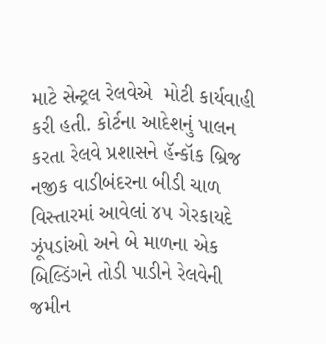માટે સેન્ટ્રલ રેલવેએ  મોટી કાર્યવાહી કરી હતી. કોર્ટના આદેશનું પાલન કરતા રેલવે પ્રશાસને હૅન્કૉક બ્રિજ નજીક વાડીબંદરના બીડી ચાળ વિસ્તારમાં આવેલાં ૪૫ ગેરકાયદે ઝૂંપડાંઓ અને બે માળના એક બિલ્ડિંગને તોડી પાડીને રેલવેની જમીન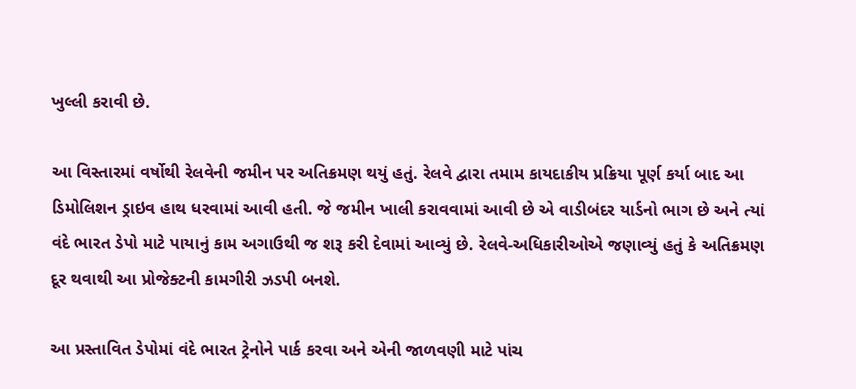ખુલ્લી કરાવી છે.

આ વિસ્તારમાં વર્ષોથી રેલવેની જમીન પર અતિક્રમણ થયું હતું. રેલવે દ્વારા તમામ કાયદાકીય પ્રક્રિયા પૂર્ણ કર્યા બાદ આ ડિમોલિશન ડ્રાઇવ હાથ ધરવામાં આવી હતી. જે જમીન ખાલી કરાવવામાં આવી છે એ વાડીબંદર યાર્ડનો ભાગ છે અને ત્યાં વંદે ભારત ડેપો માટે પાયાનું કામ અગાઉથી જ શરૂ કરી દેવામાં આવ્યું છે. રેલવે-અધિકારીઓએ જણાવ્યું હતું કે અતિક્રમણ દૂર થવાથી આ પ્રોજેક્ટની કામગીરી ઝડપી બનશે.

આ પ્રસ્તાવિત ડેપોમાં વંદે ભારત ટ્રેનોને પાર્ક કરવા અને એની જાળવણી માટે પાંચ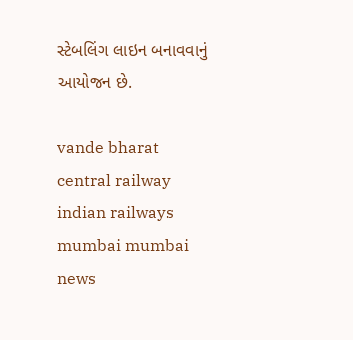સ્ટેબલિંગ લાઇન બનાવવાનું આયોજન છે.

vande bharat central railway indian railways mumbai mumbai news